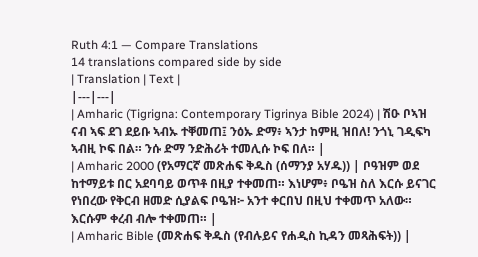Ruth 4:1 — Compare Translations
14 translations compared side by side
| Translation | Text |
|---|---|
| Amharic (Tigrigna: Contemporary Tigrinya Bible 2024) | ሽዑ ቦኣዝ ናብ ኣፍ ደገ ደይቡ ኣብኡ ተቐመጠ፤ ንዕኡ ድማ፥ ኣንታ ከምዚ ዝበለ! ንጎኒ ገዲፍካ ኣብዚ ኮፍ በል። ንሱ ድማ ንድሕሪት ተመሊሱ ኮፍ በለ። |
| Amharic 2000 (የአማርኛ መጽሐፍ ቅዱስ (ሰማንያ አሃዱ)) | ቦዓዝም ወደ ከተማይቱ በር አደባባይ ወጥቶ በዚያ ተቀመጠ። እነሆም፥ ቦዔዝ ስለ እርሱ ይናገር የነበረው የቅርብ ዘመድ ሲያልፍ ቦዔዝ፦ አንተ ቀርበህ በዚህ ተቀመጥ አለው። እርሱም ቀረብ ብሎ ተቀመጠ። |
| Amharic Bible (መጽሐፍ ቅዱስ (የብሉይና የሐዲስ ኪዳን መጻሕፍት)) |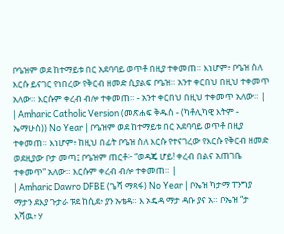ቦዔዝም ወደ ከተማይቱ በር አደባባይ ወጥቶ በዚያ ተቀመጠ። እነሆም፥ ቦዔዝ ስለ እርሱ ይናገር የነበረው የቅርብ ዘመድ ሲያልፍ ቦዔዝ። አንተ ቀርበህ በዚህ ተቀመጥ አለው። እርሱም ቀረብ ብሎ ተቀመጠ። - አንተ ቀርበህ በዚህ ተቀመጥ አለው። |
| Amharic Catholic Version (መጽሐፍ ቅዱስ - (ካቶሊካዊ እትም - ኤማሁስ)) No Year | ቦዔዝም ወደ ከተማይቱ በር አደባባይ ወጥቶ በዚያ ተቀመጠ። እነሆም፥ ከዚህ በፊት ቦዔዝ ስለ እርሱ የተናገረው የእርሱ የቅርብ ዘመድ ወደዚያው ቦታ መጣ፤ ቦዔዝም ጠርቶ፦ “ወዳጄ ሆይ! ቀረብ በልና አጠገቤ ተቀመጥ” አለው። እርሱም ቀረብ ብሎ ተቀመጠ። |
| Amharic Dawro DFBE (ጌሻ ማጻፋ) No Year | ቦኤዝ ካታማ ፐንግያ ማታን ደእያ ጉታራ ፑደ ከሲደ፥ ያን ኡቴዳ። እ ኦዴዳ ማታ ዳቡ ያና አ። ቦኤዝ “ታ እሻዉ፥ ሃ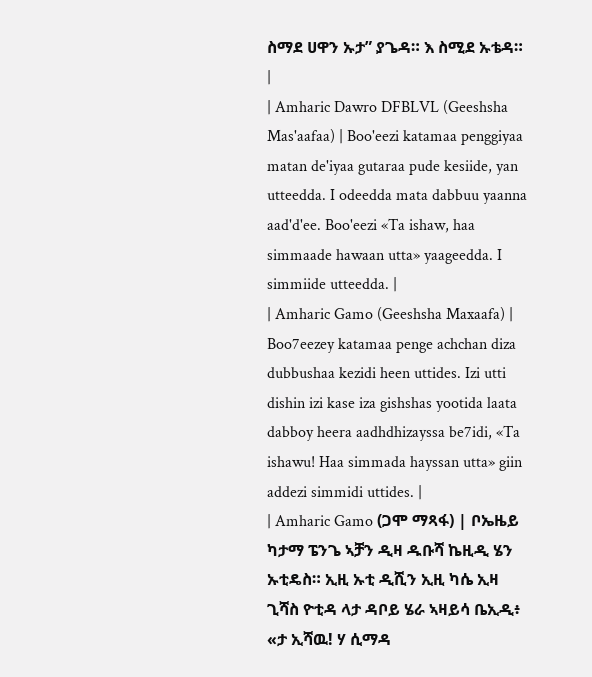ስማደ ሀዋን ኡታ” ያጌዳ። እ ስሚደ ኡቴዳ። |
| Amharic Dawro DFBLVL (Geeshsha Mas'aafaa) | Boo'eezi katamaa penggiyaa matan de'iyaa gutaraa pude kesiide, yan utteedda. I odeedda mata dabbuu yaanna aad'd'ee. Boo'eezi «Ta ishaw, haa simmaade hawaan utta» yaageedda. I simmiide utteedda. |
| Amharic Gamo (Geeshsha Maxaafa) | Boo7eezey katamaa penge achchan diza dubbushaa kezidi heen uttides. Izi utti dishin izi kase iza gishshas yootida laata dabboy heera aadhdhizayssa be7idi, «Ta ishawu! Haa simmada hayssan utta» giin addezi simmidi uttides. |
| Amharic Gamo (ጋሞ ማጻፋ) | ቦኤዜይ ካታማ ፔንጌ ኣቻን ዲዛ ዱቡሻ ኬዚዲ ሄን ኡቲዴስ። ኢዚ ኡቲ ዲሺን ኢዚ ካሴ ኢዛ ጊሻስ ዮቲዳ ላታ ዳቦይ ሄራ ኣዛይሳ ቤኢዲ፥ «ታ ኢሻዉ! ሃ ሲማዳ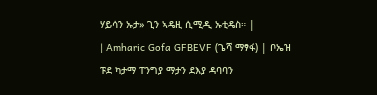ሃይሳን ኡታ» ጊን ኣዴዚ ሲሚዲ ኡቲዴስ። |
| Amharic Gofa GFBEVF (ጌሻ ማፃፋ) | ቦኤዝ ፑደ ካታማ ፐንግያ ማታን ደእያ ዳባባን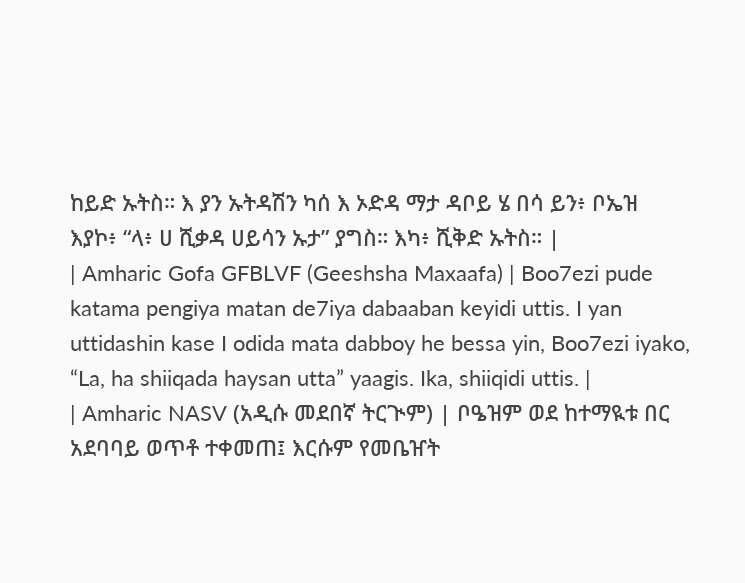ከይድ ኡትስ። እ ያን ኡትዳሽን ካሰ እ ኦድዳ ማታ ዳቦይ ሄ በሳ ይን፥ ቦኤዝ እያኮ፥ “ላ፥ ሀ ሺቃዳ ሀይሳን ኡታ” ያግስ። እካ፥ ሺቅድ ኡትስ። |
| Amharic Gofa GFBLVF (Geeshsha Maxaafa) | Boo7ezi pude katama pengiya matan de7iya dabaaban keyidi uttis. I yan uttidashin kase I odida mata dabboy he bessa yin, Boo7ezi iyako, “La, ha shiiqada haysan utta” yaagis. Ika, shiiqidi uttis. |
| Amharic NASV (አዲሱ መደበኛ ትርጒም) | ቦዔዝም ወደ ከተማዪቱ በር አደባባይ ወጥቶ ተቀመጠ፤ እርሱም የመቤዠት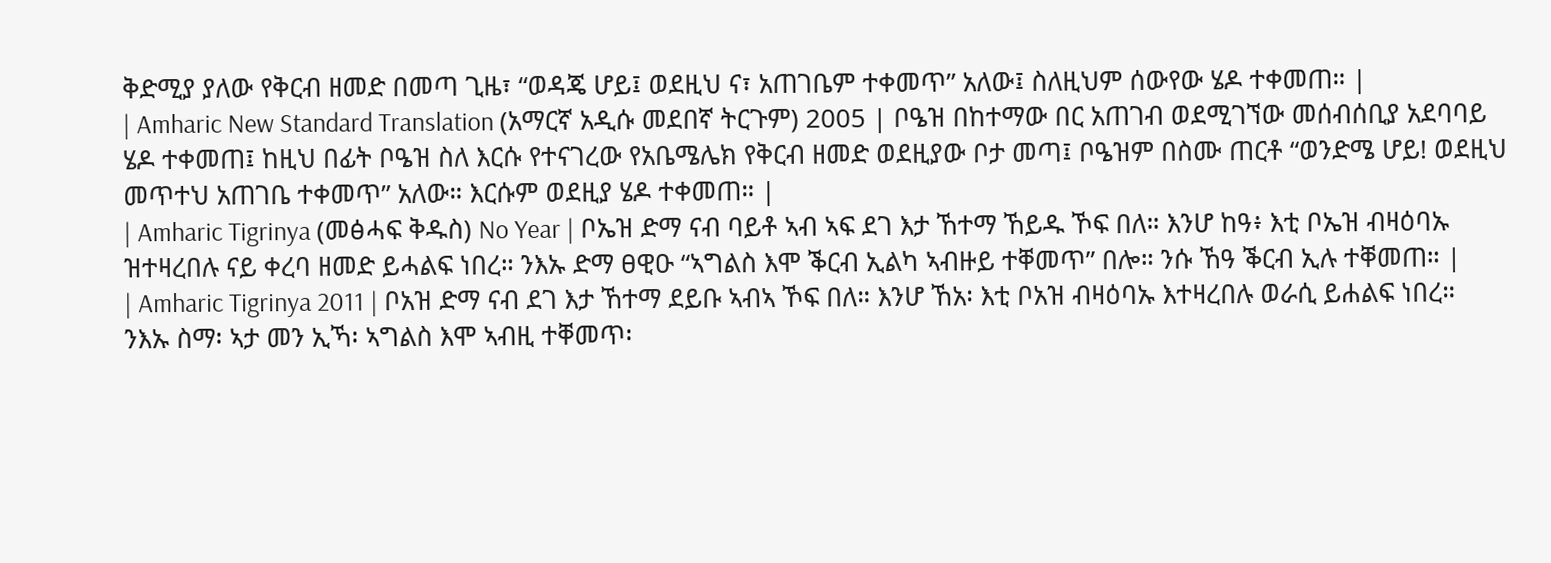ቅድሚያ ያለው የቅርብ ዘመድ በመጣ ጊዜ፣ “ወዳጄ ሆይ፤ ወደዚህ ና፣ አጠገቤም ተቀመጥ” አለው፤ ስለዚህም ሰውየው ሄዶ ተቀመጠ። |
| Amharic New Standard Translation (አማርኛ አዲሱ መደበኛ ትርጉም) 2005 | ቦዔዝ በከተማው በር አጠገብ ወደሚገኘው መሰብሰቢያ አደባባይ ሄዶ ተቀመጠ፤ ከዚህ በፊት ቦዔዝ ስለ እርሱ የተናገረው የአቤሜሌክ የቅርብ ዘመድ ወደዚያው ቦታ መጣ፤ ቦዔዝም በስሙ ጠርቶ “ወንድሜ ሆይ! ወደዚህ መጥተህ አጠገቤ ተቀመጥ” አለው። እርሱም ወደዚያ ሄዶ ተቀመጠ። |
| Amharic Tigrinya (መፅሓፍ ቅዱስ) No Year | ቦኤዝ ድማ ናብ ባይቶ ኣብ ኣፍ ደገ እታ ኸተማ ኸይዱ ኾፍ በለ። እንሆ ከዓ፥ እቲ ቦኤዝ ብዛዕባኡ ዝተዛረበሉ ናይ ቀረባ ዘመድ ይሓልፍ ነበረ። ንእኡ ድማ ፀዊዑ “ኣግልስ እሞ ቕርብ ኢልካ ኣብዙይ ተቐመጥ” በሎ። ንሱ ኸዓ ቕርብ ኢሉ ተቐመጠ። |
| Amharic Tigrinya 2011 | ቦአዝ ድማ ናብ ደገ እታ ኸተማ ደይቡ ኣብኣ ኾፍ በለ። እንሆ ኸአ፡ እቲ ቦአዝ ብዛዕባኡ እተዛረበሉ ወራሲ ይሐልፍ ነበረ። ንእኡ ስማ፡ ኣታ መን ኢኻ፡ ኣግልስ እሞ ኣብዚ ተቐመጥ፡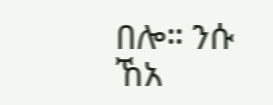በሎ። ንሱ ኸአ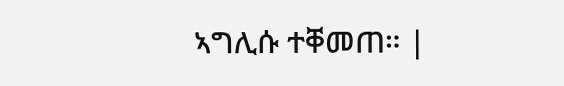ኣግሊሱ ተቐመጠ። |